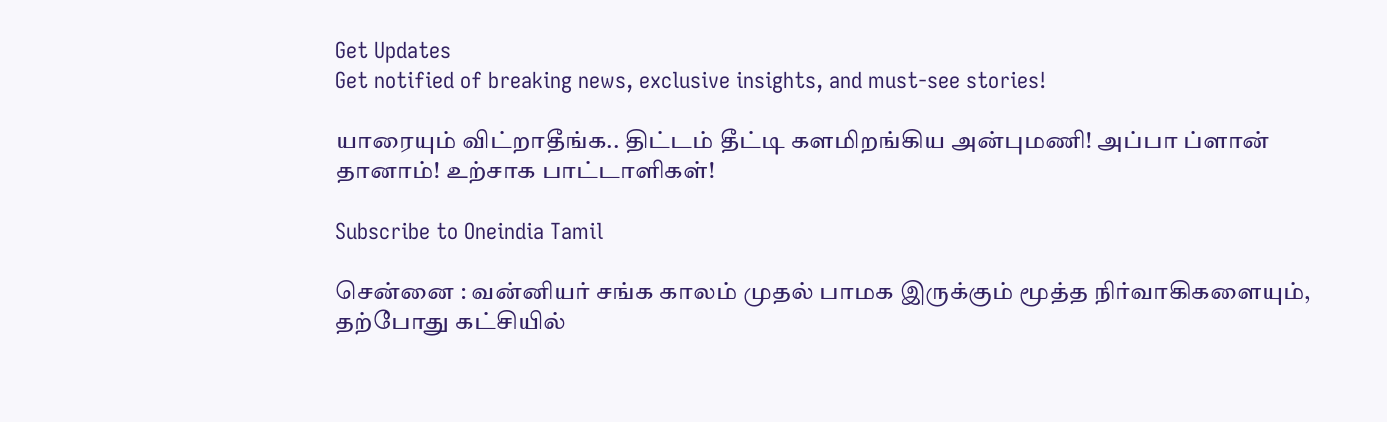Get Updates
Get notified of breaking news, exclusive insights, and must-see stories!

யாரையும் விட்றாதீங்க.. திட்டம் தீட்டி களமிறங்கிய அன்புமணி! அப்பா ப்ளான் தானாம்! உற்சாக பாட்டாளிகள்!

Subscribe to Oneindia Tamil

சென்னை : வன்னியர் சங்க காலம் முதல் பாமக இருக்கும் மூத்த நிர்வாகிகளையும், தற்போது கட்சியில்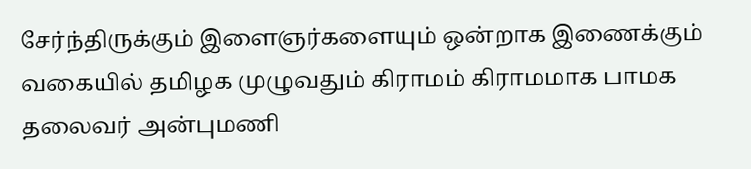சேர்ந்திருக்கும் இளைஞர்களையும் ஒன்றாக இணைக்கும் வகையில் தமிழக முழுவதும் கிராமம் கிராமமாக பாமக தலைவர் அன்புமணி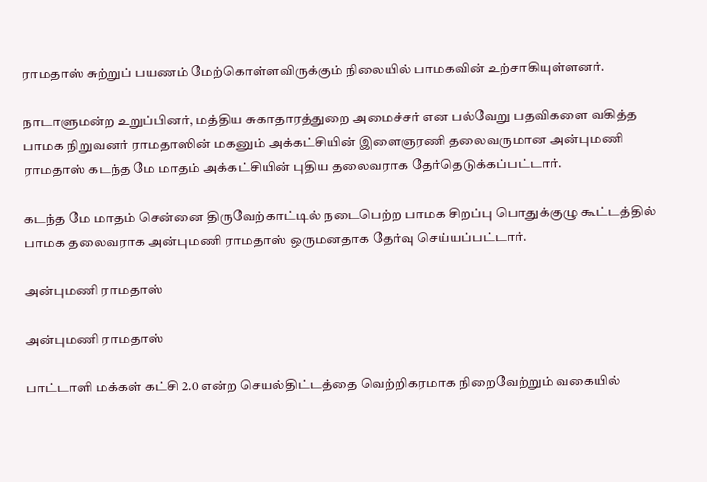ராமதாஸ் சுற்றுப் பயணம் மேற்கொள்ளவிருக்கும் நிலையில் பாமகவின் உற்சாகியுள்ளனர்.

நாடாளுமன்ற உறுப்பினர், மத்திய சுகாதாரத்துறை அமைச்சர் என பல்வேறு பதவிகளை வகித்த பாமக நிறுவனர் ராமதாஸின் மகனும் அக்கட்சியின் இளைஞரணி தலைவருமான அன்புமணி ராமதாஸ் கடந்த மே மாதம் அக்கட்சியின் புதிய தலைவராக தேர்தெடுக்கப்பட்டார்.

கடந்த மே மாதம் சென்னை திருவேற்காட்டில் நடைபெற்ற பாமக சிறப்பு பொதுக்குழு கூட்டத்தில் பாமக தலைவராக அன்புமணி ராமதாஸ் ஒருமனதாக தேர்வு செய்யப்பட்டார்.

அன்புமணி ராமதாஸ்

அன்புமணி ராமதாஸ்

பாட்டாளி மக்கள் கட்சி 2.0 என்ற செயல்திட்டத்தை வெற்றிகரமாக நிறைவேற்றும் வகையில்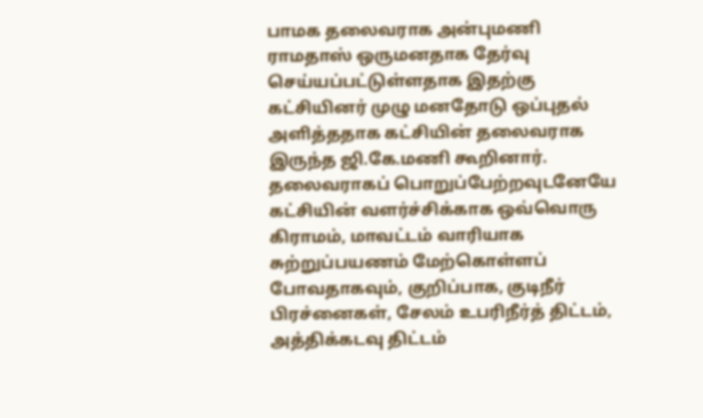பாமக தலைவராக அன்புமணி ராமதாஸ் ஒருமனதாக தேர்வு செய்யப்பட்டுள்ளதாக இதற்கு கட்சியினர் முழு மனதோடு ஒப்புதல் அளித்ததாக கட்சியின் தலைவராக இருந்த ஜி.கே.மணி கூறினார். தலைவராகப் பொறுப்பேற்றவுடனேயே கட்சியின் வளர்ச்சிக்காக ஒவ்வொரு கிராமம், மாவட்டம் வாரியாக சுற்றுப்பயணம் மேற்கொள்ளப் போவதாகவும், குறிப்பாக, குடிநீர் பிரச்னைகள், சேலம் உபரிநீர்த் திட்டம், அத்திக்கடவு திட்டம்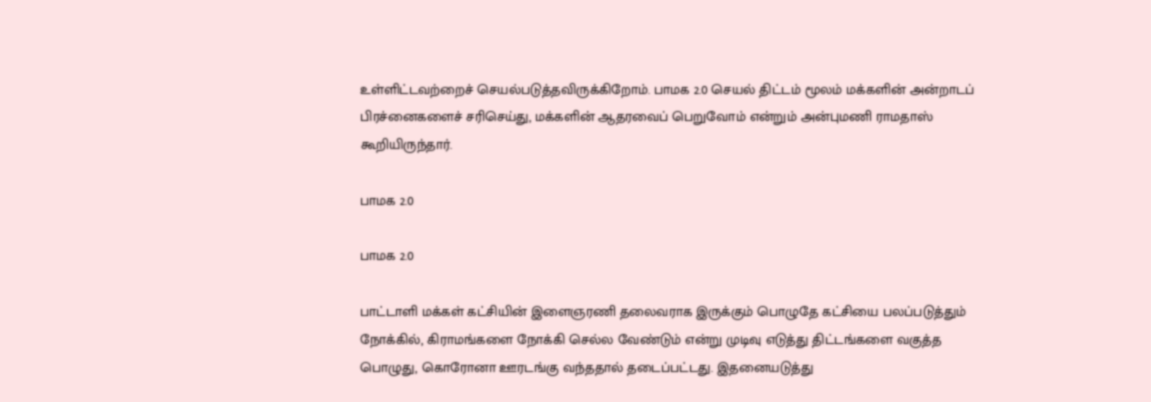உள்ளிட்டவற்றைச் செயல்படுத்தவிருக்கிறோம். பாமக 2.0 செயல் திட்டம் மூலம் மக்களின் அன்றாடப் பிரச்னைகளைச் சரிசெய்து, மக்களின் ஆதரவைப் பெறுவோம் என்றும் அன்புமணி ராமதாஸ் கூறியிருந்தார்.

பாமக 2.0

பாமக 2.0

பாட்டாளி மக்கள் கட்சியின் இளைஞரணி தலைவராக இருக்கும் பொழுதே கட்சியை பலப்படுத்தும் நோக்கில், கிராமங்களை நோக்கி செல்ல வேண்டும் என்று முடிவு எடுத்து திட்டங்களை வகுத்த பொழுது, கொரோனா ஊரடங்கு வந்ததால் தடைப்பட்டது. இதனையடுத்து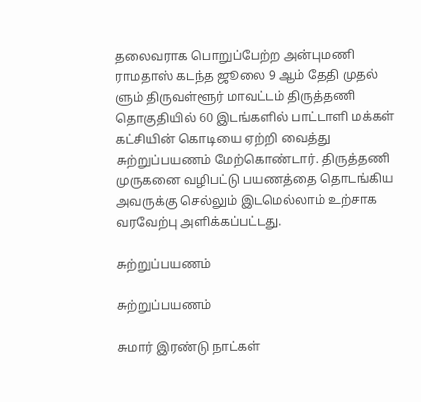தலைவராக பொறுப்பேற்ற அன்புமணி ராமதாஸ் கடந்த ஜூலை 9 ஆம் தேதி முதல் ளும் திருவள்ளூர் மாவட்டம் திருத்தணி தொகுதியில் 60 இடங்களில் பாட்டாளி மக்கள் கட்சியின் கொடியை ஏற்றி வைத்து சுற்றுப்பயணம் மேற்கொண்டார். திருத்தணி முருகனை வழிபட்டு பயணத்தை தொடங்கிய அவருக்கு செல்லும் இடமெல்லாம் உற்சாக வரவேற்பு அளிக்கப்பட்டது.

சுற்றுப்பயணம்

சுற்றுப்பயணம்

சுமார் இரண்டு நாட்கள்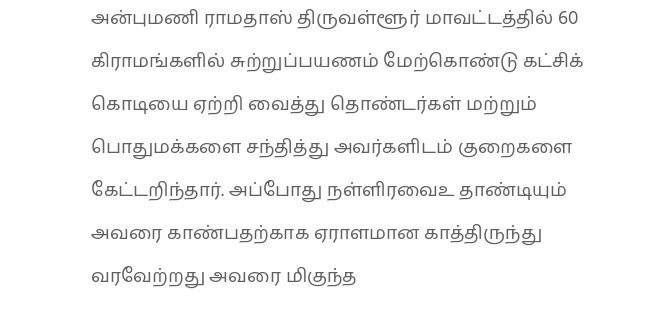அன்புமணி ராமதாஸ் திருவள்ளூர் மாவட்டத்தில் 60 கிராமங்களில் சுற்றுப்பயணம் மேற்கொண்டு கட்சிக் கொடியை ஏற்றி வைத்து தொண்டர்கள் மற்றும் பொதுமக்களை சந்தித்து அவர்களிடம் குறைகளை கேட்டறிந்தார். அப்போது நள்ளிரவைஉ தாண்டியும் அவரை காண்பதற்காக ஏராளமான காத்திருந்து வரவேற்றது அவரை மிகுந்த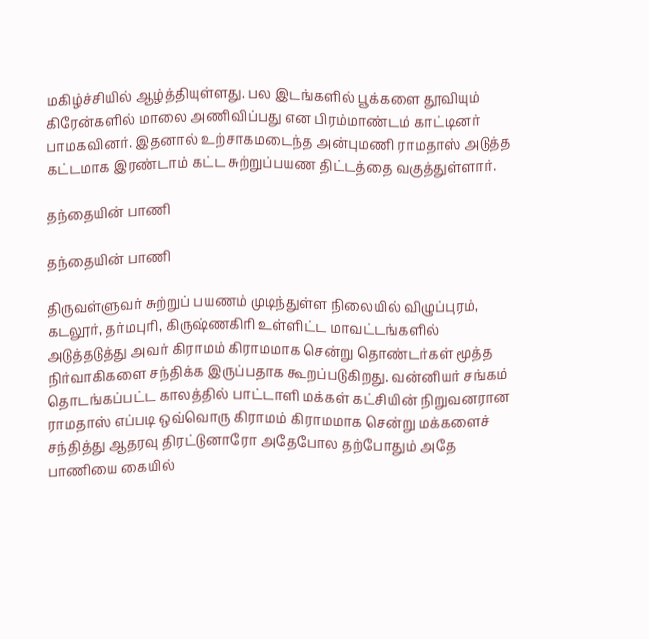மகிழ்ச்சியில் ஆழ்த்தியுள்ளது. பல இடங்களில் பூக்களை தூவியும் கிரேன்களில் மாலை அணிவிப்பது என பிரம்மாண்டம் காட்டினர் பாமகவினர். இதனால் உற்சாகமடைந்த அன்புமணி ராமதாஸ் அடுத்த கட்டமாக இரண்டாம் கட்ட சுற்றுப்பயண திட்டத்தை வகுத்துள்ளார்.

தந்தையின் பாணி

தந்தையின் பாணி

திருவள்ளுவர் சுற்றுப் பயணம் முடிந்துள்ள நிலையில் விழுப்புரம், கடலூர், தர்மபுரி, கிருஷ்ணகிரி உள்ளிட்ட மாவட்டங்களில் அடுத்தடுத்து அவர் கிராமம் கிராமமாக சென்று தொண்டர்கள் மூத்த நிர்வாகிகளை சந்திக்க இருப்பதாக கூறப்படுகிறது. வன்னியர் சங்கம் தொடங்கப்பட்ட காலத்தில் பாட்டாளி மக்கள் கட்சியின் நிறுவனரான ராமதாஸ் எப்படி ஒவ்வொரு கிராமம் கிராமமாக சென்று மக்களைச் சந்தித்து ஆதரவு திரட்டுனாரோ அதேபோல தற்போதும் அதே பாணியை கையில்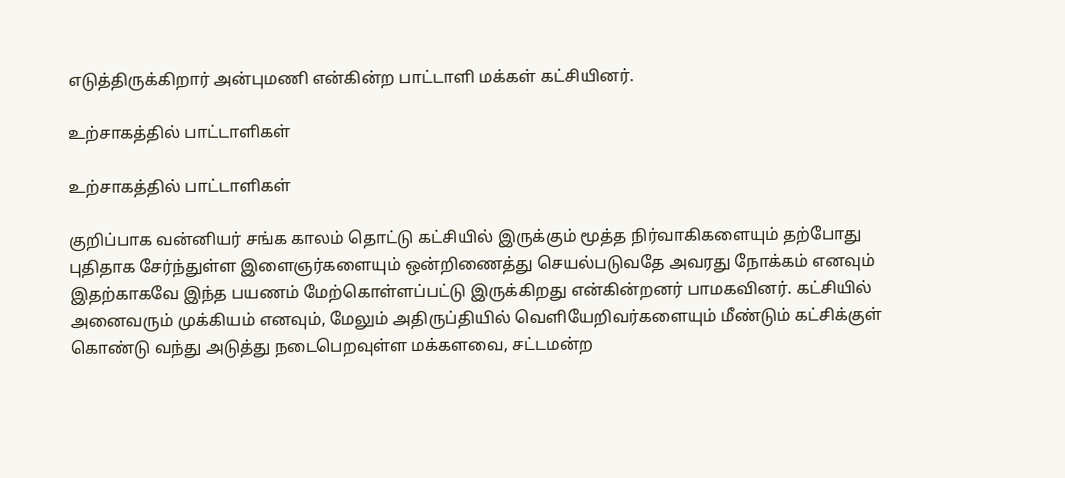எடுத்திருக்கிறார் அன்புமணி என்கின்ற பாட்டாளி மக்கள் கட்சியினர்.

உற்சாகத்தில் பாட்டாளிகள்

உற்சாகத்தில் பாட்டாளிகள்

குறிப்பாக வன்னியர் சங்க காலம் தொட்டு கட்சியில் இருக்கும் மூத்த நிர்வாகிகளையும் தற்போது புதிதாக சேர்ந்துள்ள இளைஞர்களையும் ஒன்றிணைத்து செயல்படுவதே அவரது நோக்கம் எனவும் இதற்காகவே இந்த பயணம் மேற்கொள்ளப்பட்டு இருக்கிறது என்கின்றனர் பாமகவினர். கட்சியில் அனைவரும் முக்கியம் எனவும், மேலும் அதிருப்தியில் வெளியேறிவர்களையும் மீண்டும் கட்சிக்குள் கொண்டு வந்து அடுத்து நடைபெறவுள்ள மக்களவை, சட்டமன்ற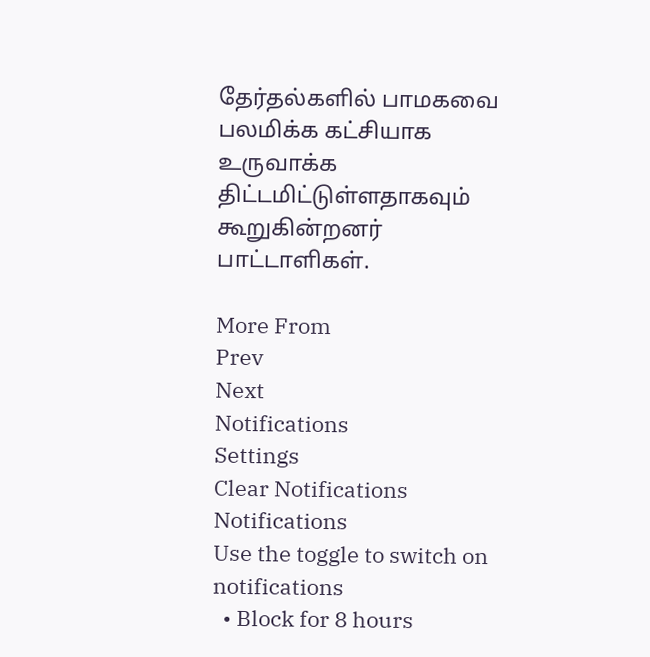தேர்தல்களில் பாமகவை பலமிக்க கட்சியாக உருவாக்க திட்டமிட்டுள்ளதாகவும் கூறுகின்றனர் பாட்டாளிகள்.

More From
Prev
Next
Notifications
Settings
Clear Notifications
Notifications
Use the toggle to switch on notifications
  • Block for 8 hours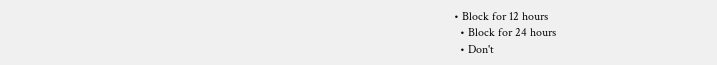• Block for 12 hours
  • Block for 24 hours
  • Don't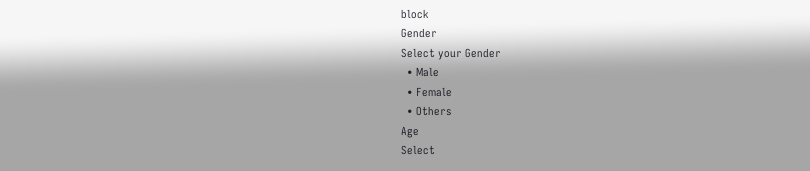block
Gender
Select your Gender
  • Male
  • Female
  • Others
Age
Select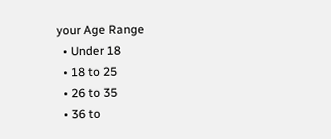your Age Range
  • Under 18
  • 18 to 25
  • 26 to 35
  • 36 to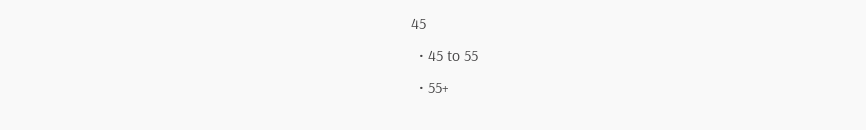45
  • 45 to 55
  • 55+